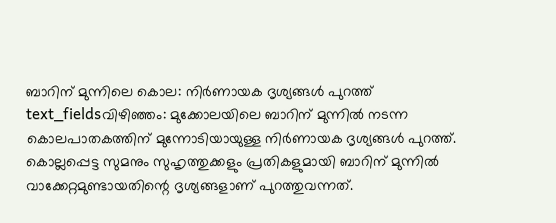ബാറിന് മുന്നിലെ കൊല: നിർണായക ദൃശ്യങ്ങൾ പുറത്ത്
text_fieldsവിഴിഞ്ഞം: മുക്കോലയിലെ ബാറിന് മുന്നിൽ നടന്ന കൊലപാതകത്തിന് മുന്നോടിയായുള്ള നിർണായക ദൃശ്യങ്ങൾ പുറത്ത്. കൊല്ലപ്പെട്ട സുമനും സുഹൃത്തുക്കളും പ്രതികളുമായി ബാറിന് മുന്നിൽ വാക്കേറ്റമുണ്ടായതിന്റെ ദൃശ്യങ്ങളാണ് പുറത്തുവന്നത്.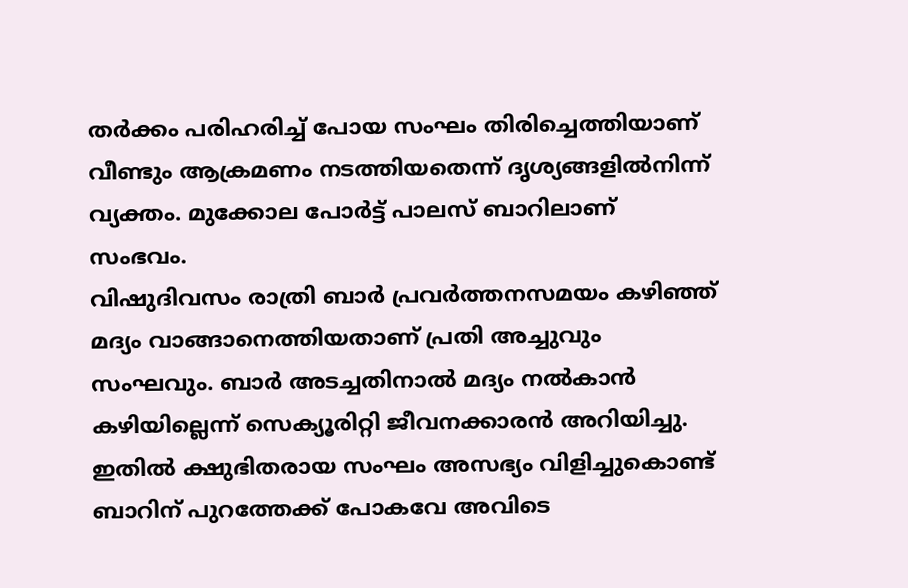തർക്കം പരിഹരിച്ച് പോയ സംഘം തിരിച്ചെത്തിയാണ് വീണ്ടും ആക്രമണം നടത്തിയതെന്ന് ദൃശ്യങ്ങളിൽനിന്ന് വ്യക്തം. മുക്കോല പോർട്ട് പാലസ് ബാറിലാണ് സംഭവം.
വിഷുദിവസം രാത്രി ബാർ പ്രവർത്തനസമയം കഴിഞ്ഞ് മദ്യം വാങ്ങാനെത്തിയതാണ് പ്രതി അച്ചുവും സംഘവും. ബാർ അടച്ചതിനാൽ മദ്യം നൽകാൻ കഴിയില്ലെന്ന് സെക്യൂരിറ്റി ജീവനക്കാരൻ അറിയിച്ചു. ഇതിൽ ക്ഷുഭിതരായ സംഘം അസഭ്യം വിളിച്ചുകൊണ്ട് ബാറിന് പുറത്തേക്ക് പോകവേ അവിടെ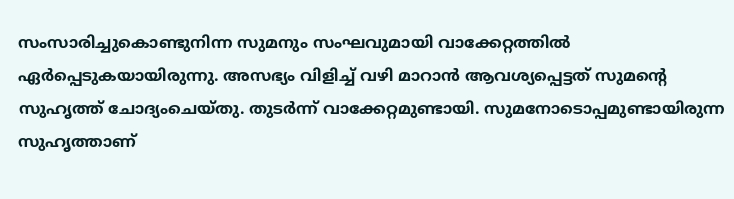സംസാരിച്ചുകൊണ്ടുനിന്ന സുമനും സംഘവുമായി വാക്കേറ്റത്തിൽ ഏർപ്പെടുകയായിരുന്നു. അസഭ്യം വിളിച്ച് വഴി മാറാൻ ആവശ്യപ്പെട്ടത് സുമന്റെ സുഹൃത്ത് ചോദ്യംചെയ്തു. തുടർന്ന് വാക്കേറ്റമുണ്ടായി. സുമനോടൊപ്പമുണ്ടായിരുന്ന സുഹൃത്താണ്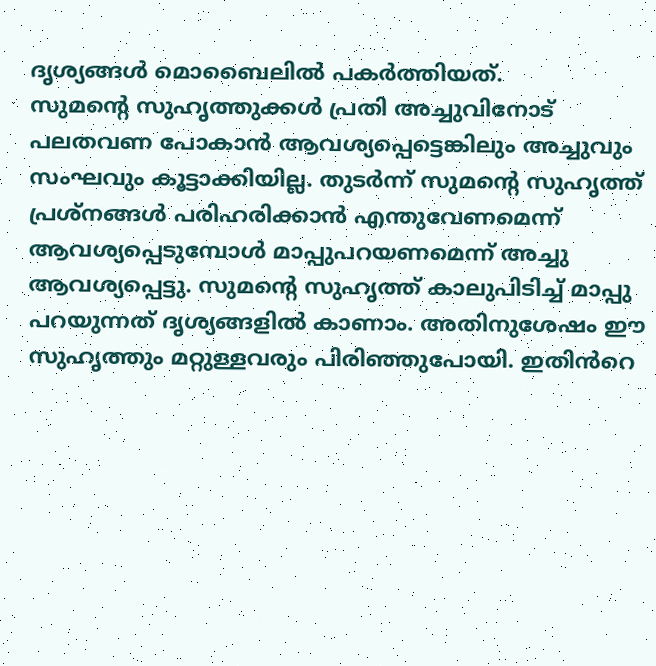ദൃശ്യങ്ങൾ മൊബൈലിൽ പകർത്തിയത്.
സുമന്റെ സുഹൃത്തുക്കൾ പ്രതി അച്ചുവിനോട് പലതവണ പോകാൻ ആവശ്യപ്പെട്ടെങ്കിലും അച്ചുവും സംഘവും കൂട്ടാക്കിയില്ല. തുടർന്ന് സുമന്റെ സുഹൃത്ത് പ്രശ്നങ്ങൾ പരിഹരിക്കാൻ എന്തുവേണമെന്ന് ആവശ്യപ്പെടുമ്പോൾ മാപ്പുപറയണമെന്ന് അച്ചു ആവശ്യപ്പെട്ടു. സുമന്റെ സുഹൃത്ത് കാലുപിടിച്ച് മാപ്പു പറയുന്നത് ദൃശ്യങ്ങളിൽ കാണാം. അതിനുശേഷം ഈ സുഹൃത്തും മറ്റുള്ളവരും പിരിഞ്ഞുപോയി. ഇതിൻറെ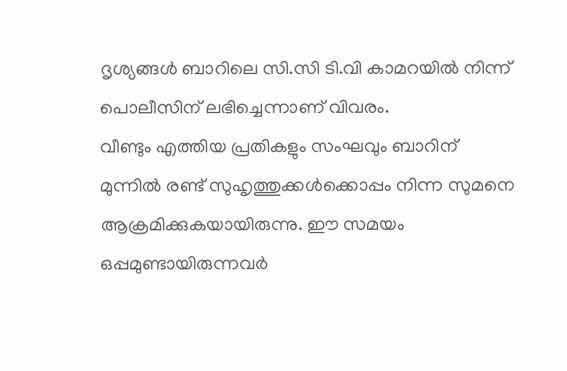ദൃശ്യങ്ങൾ ബാറിലെ സി.സി ടി.വി കാമറയിൽ നിന്ന് പൊലീസിന് ലഭിച്ചെന്നാണ് വിവരം.
വീണ്ടും എത്തിയ പ്രതികളും സംഘവും ബാറിന് മുന്നിൽ രണ്ട് സുഹൃത്തുക്കൾക്കൊപ്പം നിന്ന സുമനെ ആക്രമിക്കുകയായിരുന്നു. ഈ സമയം ഒപ്പമുണ്ടായിരുന്നവർ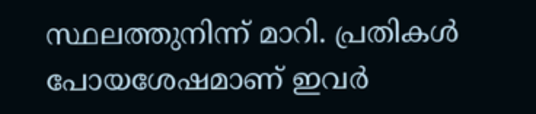സ്ഥലത്തുനിന്ന് മാറി. പ്രതികൾ പോയശേഷമാണ് ഇവർ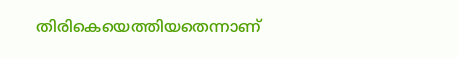തിരികെയെത്തിയതെന്നാണ്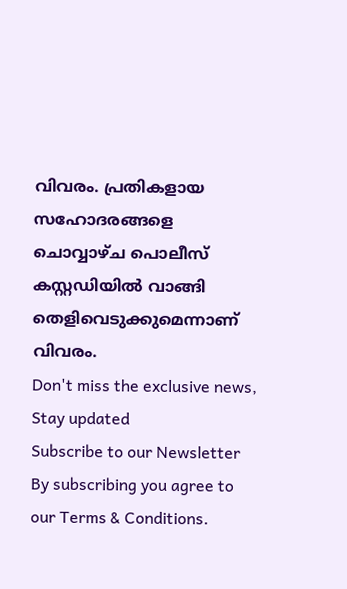വിവരം. പ്രതികളായ സഹോദരങ്ങളെ ചൊവ്വാഴ്ച പൊലീസ് കസ്റ്റഡിയിൽ വാങ്ങി തെളിവെടുക്കുമെന്നാണ് വിവരം.
Don't miss the exclusive news, Stay updated
Subscribe to our Newsletter
By subscribing you agree to our Terms & Conditions.